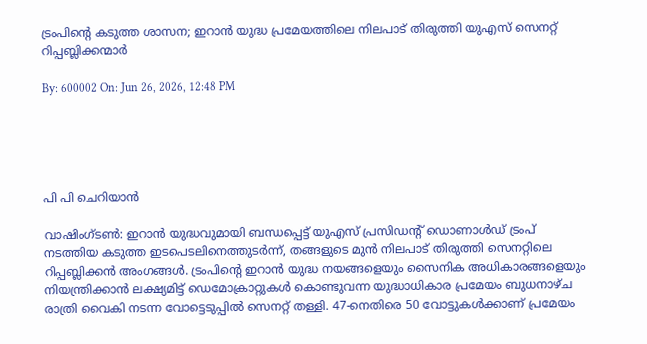ട്രംപിന്റെ കടുത്ത ശാസന; ഇറാന്‍ യുദ്ധ പ്രമേയത്തിലെ നിലപാട് തിരുത്തി യുഎസ് സെനറ്റ് റിപ്പബ്ലിക്കന്മാര്‍

By: 600002 On: Jun 26, 2026, 12:48 PM





പി പി ചെറിയാന്‍

വാഷിംഗ്ടണ്‍: ഇറാന്‍ യുദ്ധവുമായി ബന്ധപ്പെട്ട് യുഎസ് പ്രസിഡന്റ് ഡൊണാള്‍ഡ് ട്രംപ് നടത്തിയ കടുത്ത ഇടപെടലിനെത്തുടര്‍ന്ന്, തങ്ങളുടെ മുന്‍ നിലപാട് തിരുത്തി സെനറ്റിലെ റിപ്പബ്ലിക്കന്‍ അംഗങ്ങള്‍. ട്രംപിന്റെ ഇറാന്‍ യുദ്ധ നയങ്ങളെയും സൈനിക അധികാരങ്ങളെയും നിയന്ത്രിക്കാന്‍ ലക്ഷ്യമിട്ട് ഡെമോക്രാറ്റുകള്‍ കൊണ്ടുവന്ന യുദ്ധാധികാര പ്രമേയം ബുധനാഴ്ച രാത്രി വൈകി നടന്ന വോട്ടെടുപ്പില്‍ സെനറ്റ് തള്ളി. 47-നെതിരെ 50 വോട്ടുകള്‍ക്കാണ് പ്രമേയം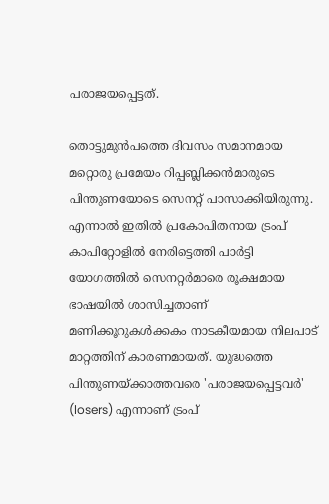പരാജയപ്പെട്ടത്.

തൊട്ടുമുന്‍പത്തെ ദിവസം സമാനമായ മറ്റൊരു പ്രമേയം റിപ്പബ്ലിക്കന്‍മാരുടെ പിന്തുണയോടെ സെനറ്റ് പാസാക്കിയിരുന്നു. എന്നാല്‍ ഇതില്‍ പ്രകോപിതനായ ട്രംപ് കാപിറ്റോളില്‍ നേരിട്ടെത്തി പാര്‍ട്ടി യോഗത്തില്‍ സെനറ്റര്‍മാരെ രൂക്ഷമായ ഭാഷയില്‍ ശാസിച്ചതാണ് മണിക്കൂറുകള്‍ക്കകം നാടകീയമായ നിലപാട് മാറ്റത്തിന് കാരണമായത്. യുദ്ധത്തെ പിന്തുണയ്ക്കാത്തവരെ 'പരാജയപ്പെട്ടവര്‍' (losers) എന്നാണ് ട്രംപ്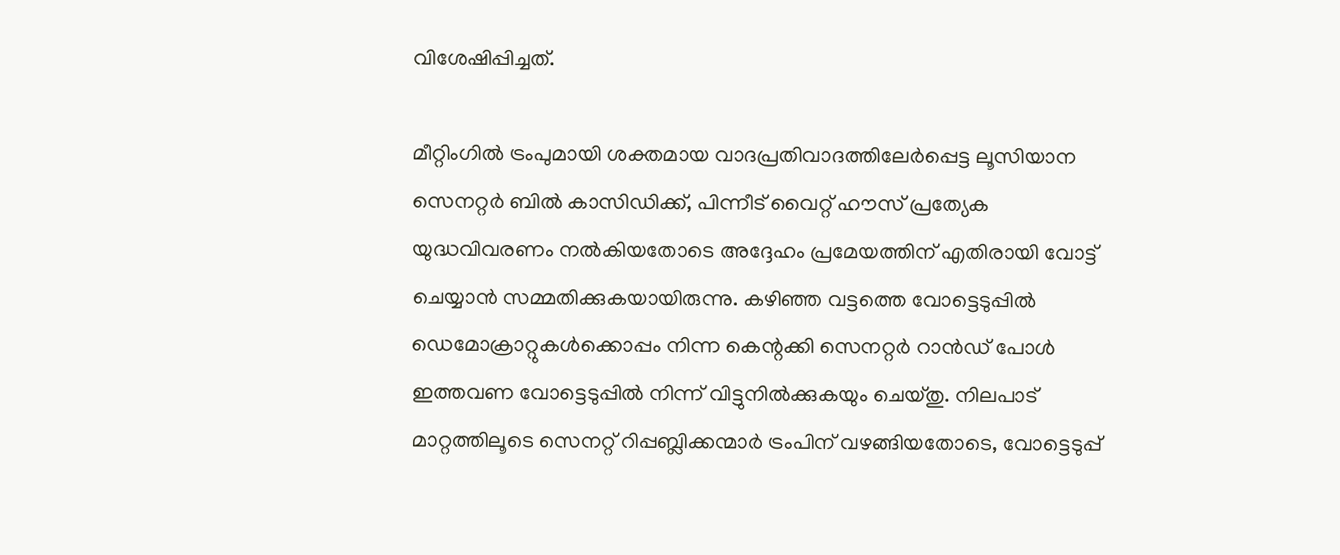വിശേഷിപ്പിച്ചത്.

മീറ്റിംഗില്‍ ട്രംപുമായി ശക്തമായ വാദപ്രതിവാദത്തിലേര്‍പ്പെട്ട ലൂസിയാന സെനറ്റര്‍ ബില്‍ കാസിഡിക്ക്, പിന്നീട് വൈറ്റ് ഹൗസ് പ്രത്യേക യുദ്ധവിവരണം നല്‍കിയതോടെ അദ്ദേഹം പ്രമേയത്തിന് എതിരായി വോട്ട് ചെയ്യാന്‍ സമ്മതിക്കുകയായിരുന്നു. കഴിഞ്ഞ വട്ടത്തെ വോട്ടെടുപ്പില്‍ ഡെമോക്രാറ്റുകള്‍ക്കൊപ്പം നിന്ന കെന്റക്കി സെനറ്റര്‍ റാന്‍ഡ് പോള്‍ ഇത്തവണ വോട്ടെടുപ്പില്‍ നിന്ന് വിട്ടുനില്‍ക്കുകയും ചെയ്തു. നിലപാട് മാറ്റത്തിലൂടെ സെനറ്റ് റിപ്പബ്ലിക്കന്മാര്‍ ട്രംപിന് വഴങ്ങിയതോടെ, വോട്ടെടുപ്പ്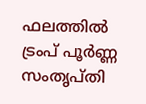ഫലത്തില്‍ ട്രംപ് പൂര്‍ണ്ണ സംതൃപ്തി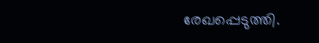രേഖപ്പെടുത്തി.